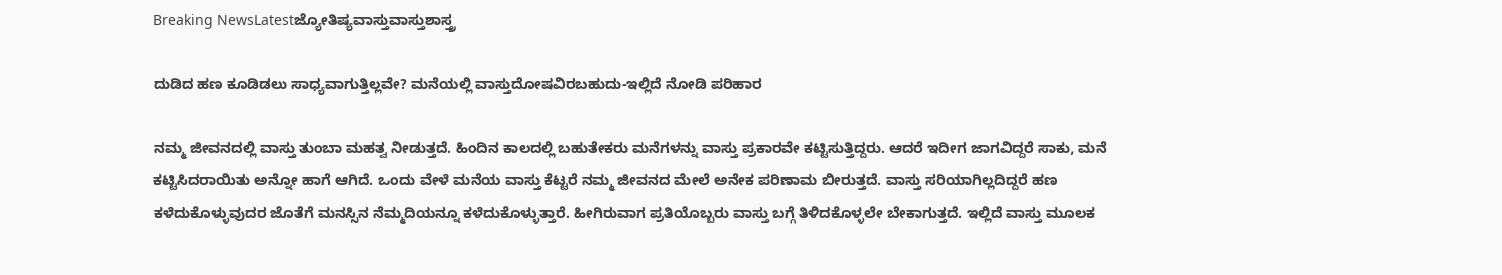Breaking NewsLatestಜ್ಯೋತಿಷ್ಯವಾಸ್ತುವಾಸ್ತುಶಾಸ್ತ್ರ

ದುಡಿದ ಹಣ ಕೂಡಿಡಲು ಸಾಧ್ಯವಾಗುತ್ತಿಲ್ಲವೇ? ಮನೆಯಲ್ಲಿ ವಾಸ್ತುದೋಷವಿರಬಹುದು-ಇಲ್ಲಿದೆ ನೋಡಿ ಪರಿಹಾರ

ನಮ್ಮ ಜೀವನದಲ್ಲಿ ವಾಸ್ತು ತುಂಬಾ ಮಹತ್ವ ನೀಡುತ್ತದೆ. ಹಿಂದಿನ ಕಾಲದಲ್ಲಿ ಬಹುತೇಕರು ಮನೆಗಳನ್ನು ವಾಸ್ತು ಪ್ರಕಾರವೇ ಕಟ್ಟಿಸುತ್ತಿದ್ದರು. ಆದರೆ ಇದೀಗ ಜಾಗವಿದ್ದರೆ ಸಾಕು, ಮನೆ ಕಟ್ಟಿಸಿದರಾಯಿತು ಅನ್ನೋ ಹಾಗೆ ಆಗಿದೆ. ಒಂದು ವೇಳೆ ಮನೆಯ ವಾಸ್ತು ಕೆಟ್ಟರೆ ನಮ್ಮ ಜೀವನದ ಮೇಲೆ ಅನೇಕ ಪರಿಣಾಮ ಬೀರುತ್ತದೆ. ವಾಸ್ತು ಸರಿಯಾಗಿಲ್ಲದಿದ್ದರೆ ಹಣ ಕಳೆದುಕೊಳ್ಳುವುದರ ಜೊತೆಗೆ ಮನಸ್ಸಿನ ನೆಮ್ಮದಿಯನ್ನೂ ಕಳೆದುಕೊಳ್ಳುತ್ತಾರೆ. ಹೀಗಿರುವಾಗ ಪ್ರತಿಯೊಬ್ಬರು ವಾಸ್ತು ಬಗ್ಗೆ ತಿಳಿದಕೊಳ್ಳಲೇ ಬೇಕಾಗುತ್ತದೆ. ಇಲ್ಲಿದೆ ವಾಸ್ತು ಮೂಲಕ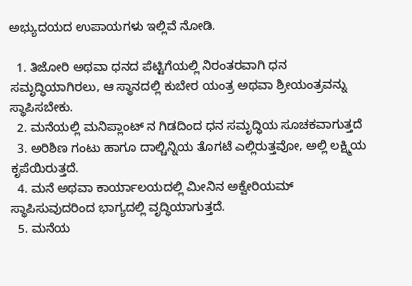ಅಭ್ಯುದಯದ ಉಪಾಯಗಳು ಇಲ್ಲಿವೆ ನೋಡಿ.

  1. ತಿಜೋರಿ ಅಥವಾ ಧನದ ಪೆಟ್ಟಿಗೆಯಲ್ಲಿ ನಿರಂತರವಾಗಿ ಧನ ಸಮೃದ್ಧಿಯಾಗಿರಲು, ಆ ಸ್ಥಾನದಲ್ಲಿ ಕುಬೇರ ಯಂತ್ರ ಅಥವಾ ಶ್ರೀಯಂತ್ರವನ್ನು ಸ್ಥಾಪಿಸಬೇಕು.
  2. ಮನೆಯಲ್ಲಿ ಮನಿಪ್ಲಾಂಟ್ ನ ಗಿಡದಿಂದ ಧನ ಸಮೃದ್ಧಿಯ ಸೂಚಕವಾಗುತ್ತದೆ
  3. ಅರಿಶಿಣ ಗಂಟು ಹಾಗೂ ದಾಲ್ಚಿನ್ನಿಯ ತೊಗಟೆ ಎಲ್ಲಿರುತ್ತವೋ, ಅಲ್ಲಿ ಲಕ್ಷ್ಮಿಯ ಕೃಪೆಯಿರುತ್ತದೆ.
  4. ಮನೆ ಅಥವಾ ಕಾರ್ಯಾಲಯದಲ್ಲಿ ಮೀನಿನ ಅಕ್ವೇರಿಯಮ್ ಸ್ಥಾಪಿಸುವುದರಿಂದ ಭಾಗ್ಯದಲ್ಲಿ ವೃದ್ಧಿಯಾಗುತ್ತದೆ.
  5. ಮನೆಯ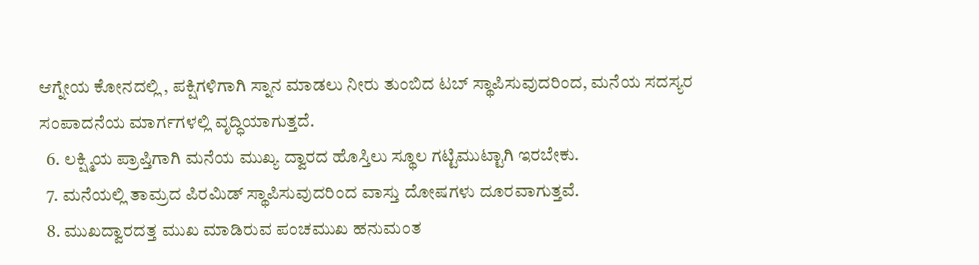ಆಗ್ನೇಯ ಕೋನದಲ್ಲಿ , ಪಕ್ಷಿಗಳಿಗಾಗಿ ಸ್ನಾನ ಮಾಡಲು ನೀರು ತುಂಬಿದ ಟಬ್ ಸ್ಥಾಪಿಸುವುದರಿಂದ, ಮನೆಯ ಸದಸ್ಯರ ಸಂಪಾದನೆಯ ಮಾರ್ಗಗಳಲ್ಲಿ ವೃದ್ಧಿಯಾಗುತ್ತದೆ.
  6. ಲಕ್ಷ್ಮಿಯ ಪ್ರಾಪ್ತಿಗಾಗಿ ಮನೆಯ ಮುಖ್ಯ ದ್ವಾರದ ಹೊಸ್ತಿಲು ಸ್ಥೂಲ ಗಟ್ಟಿಮುಟ್ಟಾಗಿ ಇರಬೇಕು.
  7. ಮನೆಯಲ್ಲಿ ತಾಮ್ರದ ಪಿರಮಿಡ್ ಸ್ಥಾಪಿಸುವುದರಿಂದ ವಾಸ್ತು ದೋಷಗಳು ದೂರವಾಗುತ್ತವೆ.
  8. ಮುಖದ್ವಾರದತ್ತ ಮುಖ ಮಾಡಿರುವ ಪಂಚಮುಖ ಹನುಮಂತ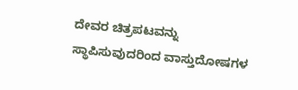ದೇವರ ಚಿತ್ರಪಟವನ್ನು ಸ್ಥಾಪಿಸುವುದರಿಂದ ವಾಸ್ತುದೋಷಗಳ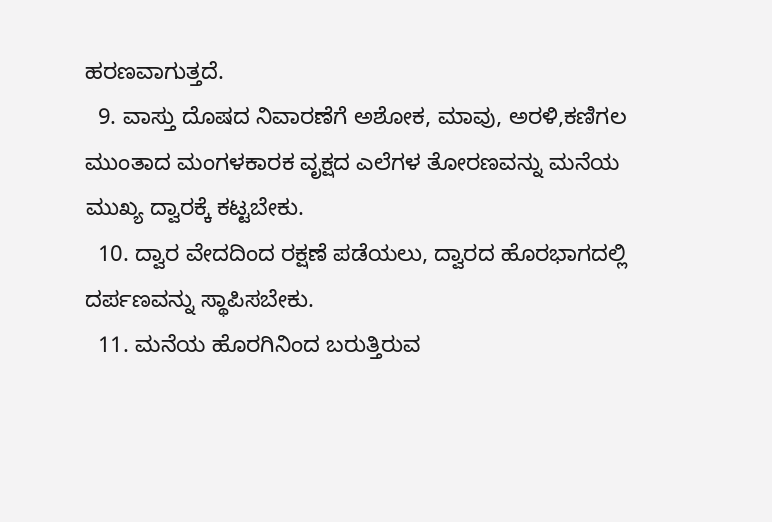ಹರಣವಾಗುತ್ತದೆ.
  9. ವಾಸ್ತು ದೊಷದ ನಿವಾರಣೆಗೆ ಅಶೋಕ, ಮಾವು, ಅರಳಿ,ಕಣಿಗಲ ಮುಂತಾದ ಮಂಗಳಕಾರಕ ವೃಕ್ಷದ ಎಲೆಗಳ ತೋರಣವನ್ನು ಮನೆಯ ಮುಖ್ಯ ದ್ವಾರಕ್ಕೆ ಕಟ್ಟಬೇಕು.
  10. ದ್ವಾರ ವೇದದಿಂದ ರಕ್ಷಣೆ ಪಡೆಯಲು, ದ್ವಾರದ ಹೊರಭಾಗದಲ್ಲಿ ದರ್ಪಣವನ್ನು ಸ್ಥಾಪಿಸಬೇಕು.
  11. ಮನೆಯ ಹೊರಗಿನಿಂದ ಬರುತ್ತಿರುವ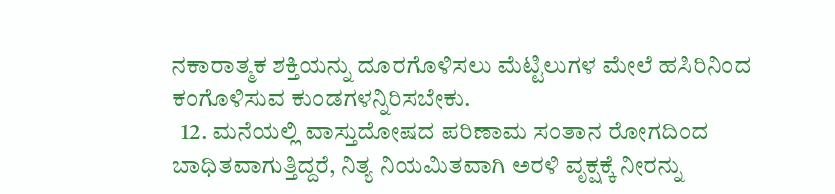ನಕಾರಾತ್ಮಕ ಶಕ್ತಿಯನ್ನು ದೂರಗೊಳಿಸಲು ಮೆಟ್ಟಿಲುಗಳ ಮೇಲೆ ಹಸಿರಿನಿಂದ ಕಂಗೊಳಿಸುವ ಕುಂಡಗಳನ್ನಿರಿಸಬೇಕು.
  12. ಮನೆಯಲ್ಲಿ ವಾಸ್ತುದೋಷದ ಪರಿಣಾಮ ಸಂತಾನ ರೋಗದಿಂದ ಬಾಧಿತವಾಗುತ್ತಿದ್ದರೆ, ನಿತ್ಯ ನಿಯಮಿತವಾಗಿ ಅರಳಿ ವೃಕ್ಷಕ್ಕೆ ನೀರನ್ನು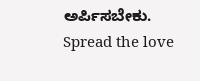ಅರ್ಪಿಸಬೇಕು.
Spread the love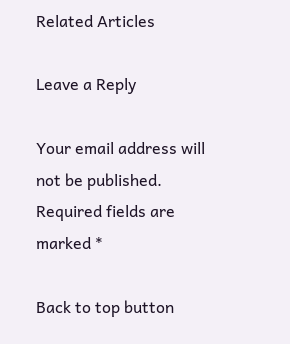Related Articles

Leave a Reply

Your email address will not be published. Required fields are marked *

Back to top button